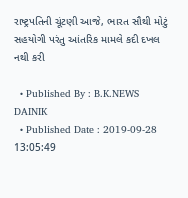રાષ્ટ્રપતિની ચૂંટણી આજે, ભારત સૌથી મોટું સહયોગી પરંતુ આંતરિક મામલે કદી દખલ નથી કરી

  • Published By : B.K.NEWS DAINIK
  • Published Date : 2019-09-28 13:05:49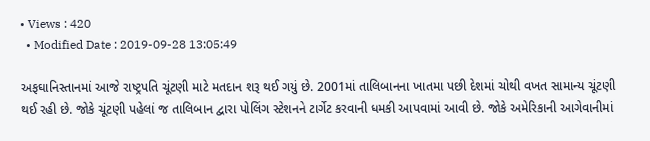• Views : 420
  • Modified Date : 2019-09-28 13:05:49

અફઘાનિસ્તાનમાં આજે રાષ્ટ્રપતિ ચૂંટણી માટે મતદાન શરૂ થઈ ગયું છે. 2001માં તાલિબાનના ખાતમા પછી દેશમાં ચોથી વખત સામાન્ય ચૂંટણી થઈ રહી છે. જોકે ચૂંટણી પહેલાં જ તાલિબાન દ્વારા પોલિંગ સ્ટેશનને ટાર્ગેટ કરવાની ધમકી આપવામાં આવી છે. જોકે અમેરિકાની આગેવાનીમાં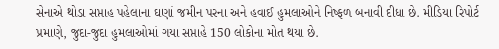સેનાએ થોડા સપ્તાહ પહેલાના ઘણાં જમીન પરના અને હવાઈ હુમલાઓને નિષ્ફળ બનાવી દીધા છે. મીડિયા રિપોર્ટ પ્રમાણે, જુદા-જુદા હુમલાઓમાં ગયા સપ્તાહે 150 લોકોના મોત થયા છે.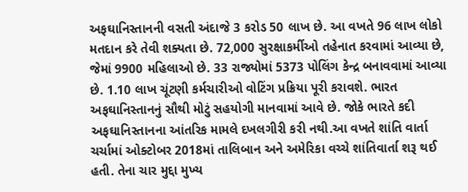અફઘાનિસ્તાનની વસતી અંદાજે 3 કરોડ 50 લાખ છે. આ વખતે 96 લાખ લોકો મતદાન કરે તેવી શક્યતા છે. 72,000 સુરક્ષાકર્મીઓ તહેનાત કરવામાં આવ્યા છે, જેમાં 9900 મહિલાઓ છે. 33 રાજ્યોમાં 5373 પોલિંગ કેન્દ્ર બનાવવામાં આવ્યા છે. 1.10 લાખ ચૂંટણી કર્મચારીઓ વોટિંગ પ્રક્રિયા પૂરી કરાવશે. ભારત અફઘાનિસ્તાનનું સૌથી મોટું સહયોગી માનવામાં આવે છે. જોકે ભારતે કદી અફઘાનિસ્તાનના આંતરિક મામલે દખલગીરી કરી નથી.આ વખતે શાંતિ વાર્તા ચર્ચામાં ઓક્ટોબર 2018માં તાલિબાન અને અમેરિકા વચ્ચે શાંતિવાર્તા શરૂ થઈ હતી. તેના ચાર મુદ્દા મુખ્ય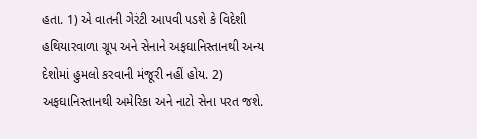હતા. 1) એ વાતની ગેરંટી આપવી પડશે કે વિદેશી હથિયારવાળા ગ્રૂપ અને સેનાને અફઘાનિસ્તાનથી અન્ય દેશોમાં હુમલો કરવાની મંજૂરી નહીં હોય. 2) અફઘાનિસ્તાનથી અમેરિકા અને નાટો સેના પરત જશે.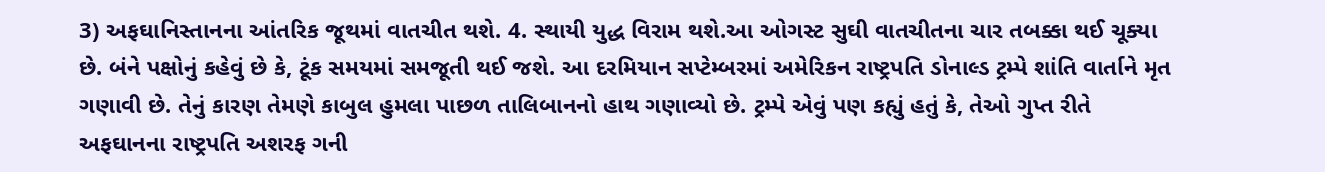3) અફઘાનિસ્તાનના આંતરિક જૂથમાં વાતચીત થશે. 4. સ્થાયી યુદ્ધ વિરામ થશે.આ ઓગસ્ટ સુઘી વાતચીતના ચાર તબક્કા થઈ ચૂક્યા છે. બંને પક્ષોનું કહેવું છે કે, ટૂંક સમયમાં સમજૂતી થઈ જશે. આ દરમિયાન સપ્ટેમ્બરમાં અમેરિકન રાષ્ટ્રપતિ ડોનાલ્ડ ટ્રમ્પે શાંતિ વાર્તાને મૃત ગણાવી છે. તેનું કારણ તેમણે કાબુલ હુમલા પાછળ તાલિબાનનો હાથ ગણાવ્યો છે. ટ્રમ્પે એવું પણ કહ્યું હતું કે, તેઓ ગુપ્ત રીતે અફઘાનના રાષ્ટ્રપતિ અશરફ ગની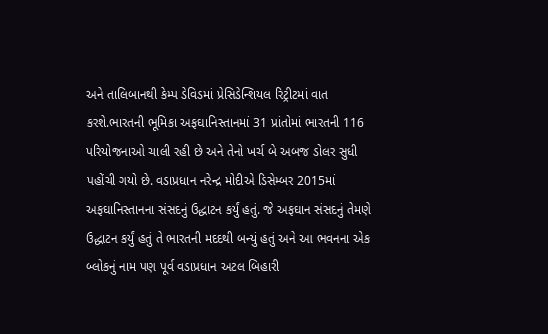અને તાલિબાનથી કેમ્પ ડેવિડમાં પ્રેસિડેન્શિયલ રિટ્રીટમાં વાત કરશે.ભારતની ભૂમિકા અફઘાનિસ્તાનમાં 31 પ્રાંતોમાં ભારતની 116 પરિયોજનાઓ ચાલી રહી છે અને તેનો ખર્ચ બે અબજ ડોલર સુધી પહોંચી ગયો છે. વડાપ્રધાન નરેન્દ્ર મોદીએ ડિસેમ્બર 2015માં અફઘાનિસ્તાનના સંસદનું ઉદ્ધાટન કર્યું હતું. જે અફઘાન સંસદનું તેમણે ઉદ્ધાટન કર્યું હતું તે ભારતની મદદથી બન્યું હતું અને આ ભવનના એક બ્લોકનું નામ પણ પૂર્વ વડાપ્રધાન અટલ બિહારી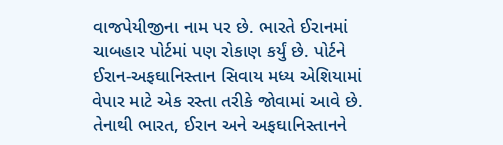વાજપેયીજીના નામ પર છે. ભારતે ઈરાનમાં ચાબહાર પોર્ટમાં પણ રોકાણ કર્યું છે. પોર્ટને ઈરાન-અફઘાનિસ્તાન સિવાય મધ્ય એશિયામાં વેપાર માટે એક રસ્તા તરીકે જોવામાં આવે છે. તેનાથી ભારત, ઈરાન અને અફઘાનિસ્તાનને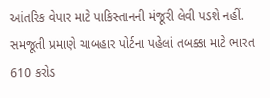આંતરિક વેપાર માટે પાકિસ્તાનની મંજૂરી લેવી પડશે નહીં. સમજૂતી પ્રમાણે ચાબહાર પોર્ટના પહેલાં તબક્કા માટે ભારત 610 કરોડ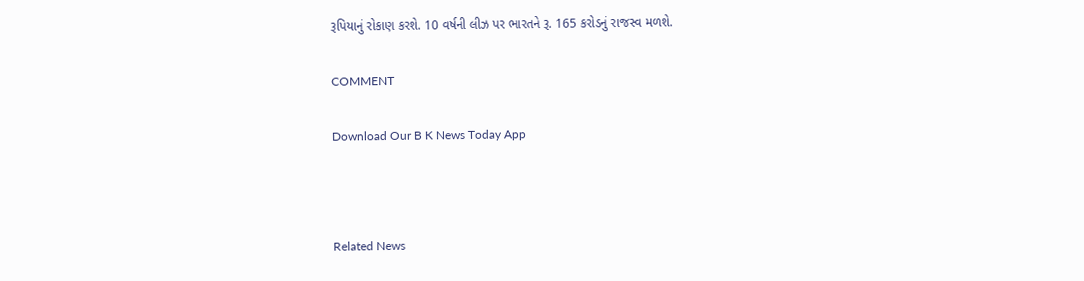રૂપિયાનું રોકાણ કરશે. 10 વર્ષની લીઝ પર ભારતને રૂ. 165 કરોડનું રાજસ્વ મળશે.

COMMENT

Download Our B K News Today App



Related News